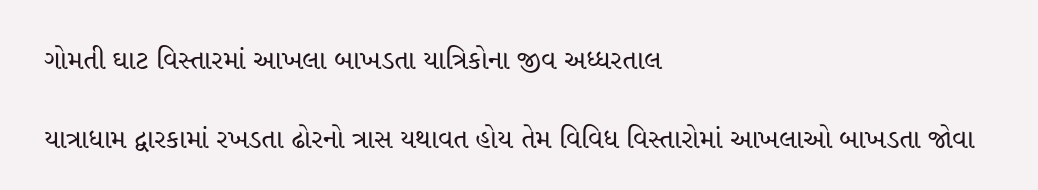ગોમતી ઘાટ વિસ્તારમાં આખલા બાખડતા યાત્રિકોના જીવ અધ્ધરતાલ

યાત્રાધામ દ્વારકામાં રખડતા ઢોરનો ત્રાસ યથાવત હોય તેમ વિવિધ વિસ્તારોમાં આખલાઓ બાખડતા જોવા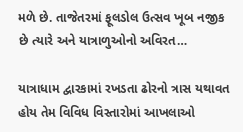મળે છે. તાજેતરમાં ફૂલડોલ ઉત્સવ ખૂબ નજીક છે ત્યારે અને યાત્રાળુઓનો અવિરત…

યાત્રાધામ દ્વારકામાં રખડતા ઢોરનો ત્રાસ યથાવત હોય તેમ વિવિધ વિસ્તારોમાં આખલાઓ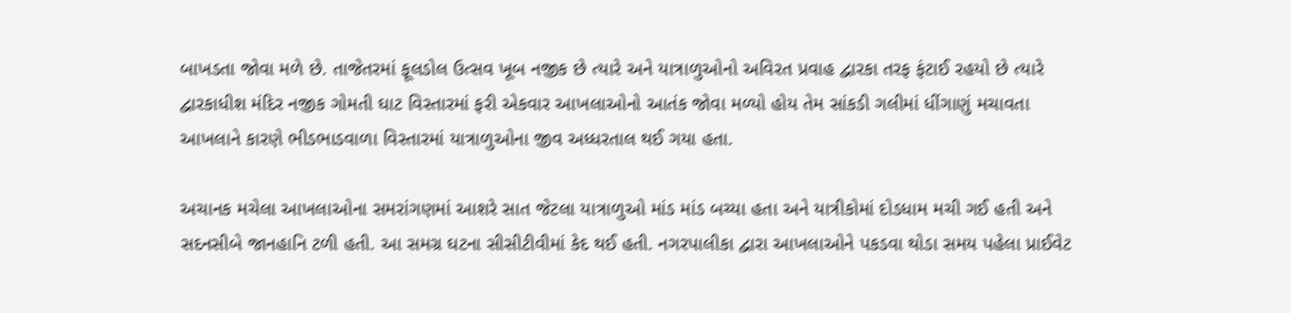બાખડતા જોવા મળે છે. તાજેતરમાં ફૂલડોલ ઉત્સવ ખૂબ નજીક છે ત્યારે અને યાત્રાળુઓનો અવિરત પ્રવાહ દ્વારકા તરફ ફંટાઈ રહયો છે ત્યારે દ્વારકાધીશ મંદિર નજીક ગોમતી ઘાટ વિસ્તારમાં ફરી એકવાર આખલાઓનો આતંક જોવા મળ્યો હોય તેમ સાંકડી ગલીમાં ધીંગાણું મચાવતા આખલાને કારણે ભીડભાડવાળા વિસ્તારમાં યાત્રાળુઓના જીવ અધ્ધરતાલ થઈ ગયા હતા.

અચાનક મચેલા આખલાઓના સમરાંગણમાં આશરે સાત જેટલા યાત્રાળુઓ માંડ માંડ બચ્યા હતા અને યાત્રીકોમાં દોડધામ મચી ગઈ હતી અને સદનસીબે જાનહાનિ ટળી હતી. આ સમગ્ર ઘટના સીસીટીવીમાં કેદ થઈ હતી. નગરપાલીકા દ્વારા આખલાઓને પકડવા થોડા સમય પહેલા પ્રાઈવેટ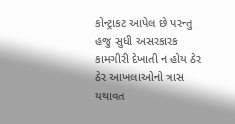કોન્ટ્રાકટ આપેલ છે પરન્તુ હજુ સુધી અસરકારક કામગીરી દેખાતી ન હોય ઠેર ઠેર આખલાઓનો ત્રાસ યથાવત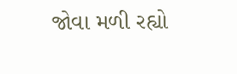જોવા મળી રહ્યો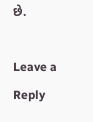છે.

Leave a Reply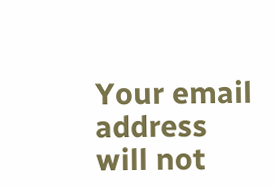Your email address will not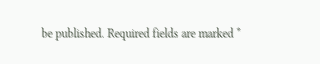be published. Required fields are marked *